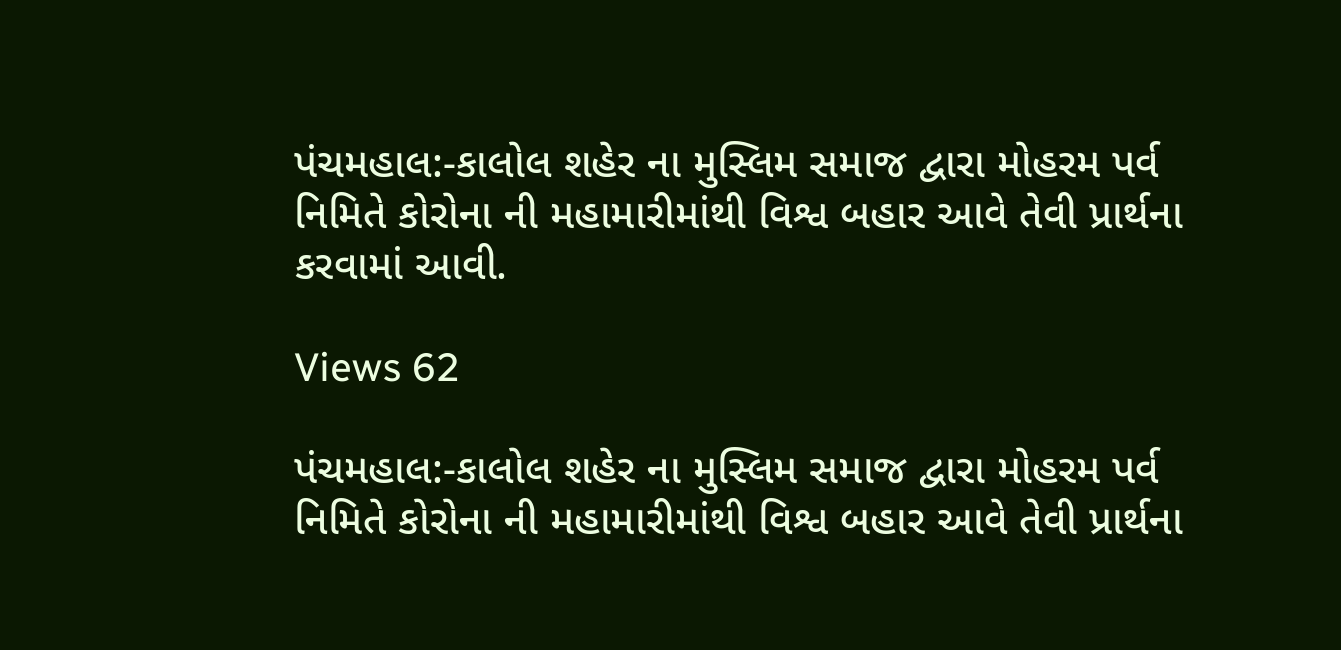પંચમહાલ:-કાલોલ શહેર ના મુસ્લિમ સમાજ દ્વારા મોહરમ પર્વ નિમિતે કોરોના ની મહામારીમાંથી વિશ્વ બહાર આવે તેવી પ્રાર્થના કરવામાં આવી.

Views 62

પંચમહાલ:-કાલોલ શહેર ના મુસ્લિમ સમાજ દ્વારા મોહરમ પર્વ નિમિતે કોરોના ની મહામારીમાંથી વિશ્વ બહાર આવે તેવી પ્રાર્થના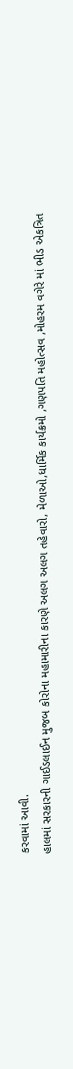કરવામાં આવી.
હાલમાં સરકારની ગાઈડલાઈન મુજબ કોરોના મહામારીના કારણે અલગ અલગ તહેવારો, મેળાઓ,ધાર્મિક કાર્યક્રમો ,ગણપતિ મહોત્સવ ,મોહરમ વગેરે માં ભીડ એકત્રિત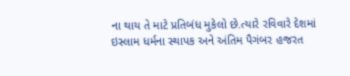ના થાય તે માટે પ્રતિબંધ મુકેલો છે.ત્યારે રવિવારે દેશમાં ઇસ્લામ ધર્મના સ્થાપક અને અંતિમ પૈગંબર હજરત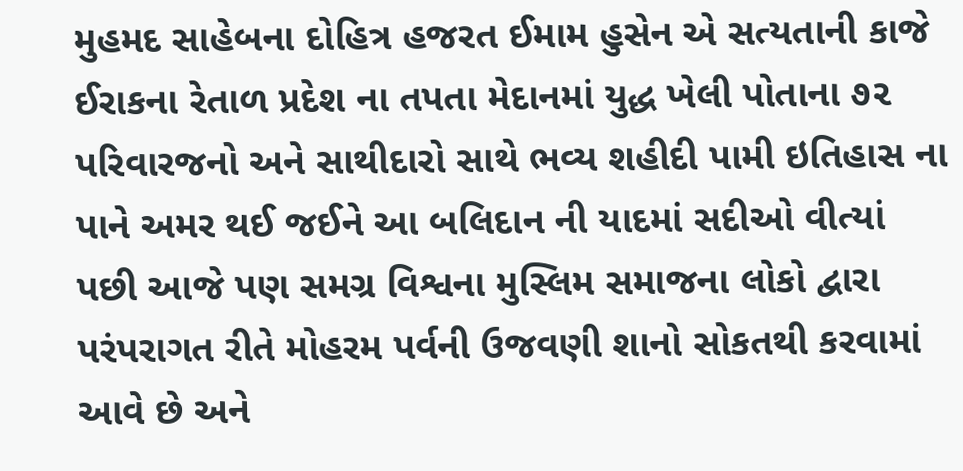મુહમદ સાહેબના દોહિત્ર હજરત ઈમામ હુસેન એ સત્યતાની કાજે ઈરાકના રેતાળ પ્રદેશ ના તપતા મેદાનમાં યુદ્ધ ખેલી પોતાના ૭૨ પરિવારજનો અને સાથીદારો સાથે ભવ્ય શહીદી પામી ઇતિહાસ ના પાને અમર થઈ જઈને આ બલિદાન ની યાદમાં સદીઓ વીત્યાં પછી આજે પણ સમગ્ર વિશ્વના મુસ્લિમ સમાજના લોકો દ્વારા પરંપરાગત રીતે મોહરમ પર્વની ઉજવણી શાનો સોકતથી કરવામાં આવે છે અને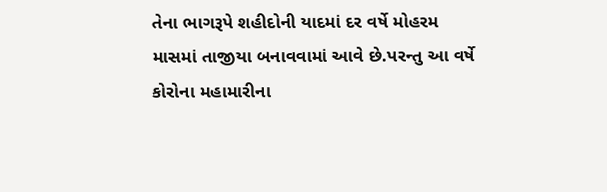તેના ભાગરૂપે શહીદોની યાદમાં દર વર્ષે મોહરમ માસમાં તાજીયા બનાવવામાં આવે છે.પરન્તુ આ વર્ષે કોરોના મહામારીના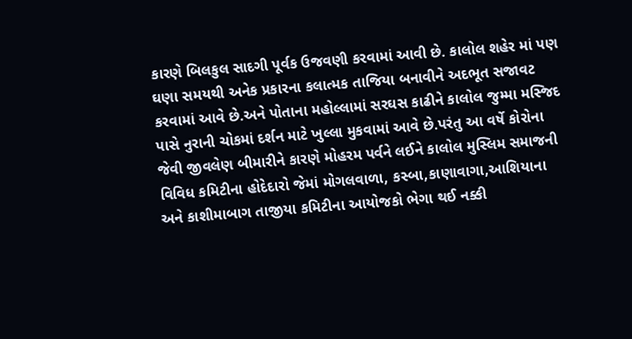કારણે બિલકુલ સાદગી પૂર્વક ઉજવણી કરવામાં આવી છે. કાલોલ શહેર માં પણ ઘણા સમયથી અનેક પ્રકારના કલાત્મક તાજિયા બનાવીને અદભૂત સજાવટ કરવામાં આવે છે.અને પોતાના મહોલ્લામાં સરઘસ કાઢીને કાલોલ જુમ્મા મસ્જિદ પાસે નુરાની ચોકમાં દર્શન માટે ખુલ્લા મુકવામાં આવે છે.પરંતુ આ વર્ષે કોરોના જેવી જીવલેણ બીમારીને કારણે મોહરમ પર્વને લઈને કાલોલ મુસ્લિમ સમાજની વિવિધ કમિટીના હોદેદારો જેમાં મોગલવાળા, કસ્બા,કાણાવાગા,આશિયાના અને કાશીમાબાગ તાજીયા કમિટીના આયોજકો ભેગા થઈ નક્કી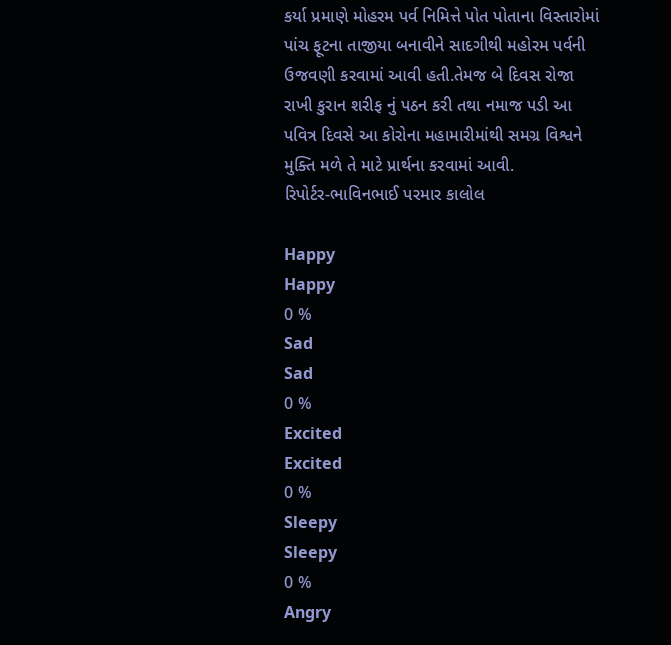કર્યા પ્રમાણે મોહરમ પર્વ નિમિત્તે પોત પોતાના વિસ્તારોમાં પાંચ ફૂટના તાજીયા બનાવીને સાદગીથી મહોરમ પર્વની ઉજવણી કરવામાં આવી હતી.તેમજ બે દિવસ રોજા રાખી કુરાન શરીફ નું પઠન કરી તથા નમાજ પડી આ પવિત્ર દિવસે આ કોરોના મહામારીમાંથી સમગ્ર વિશ્વને મુક્તિ મળે તે માટે પ્રાર્થના કરવામાં આવી.
રિપોર્ટર-ભાવિનભાઈ પરમાર કાલોલ

Happy
Happy
0 %
Sad
Sad
0 %
Excited
Excited
0 %
Sleepy
Sleepy
0 %
Angry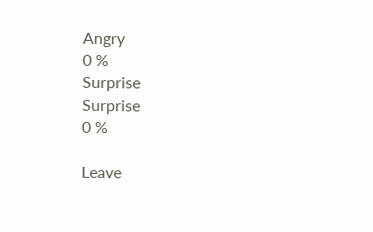Angry
0 %
Surprise
Surprise
0 %

Leave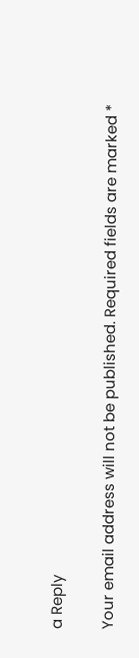a Reply

Your email address will not be published. Required fields are marked *